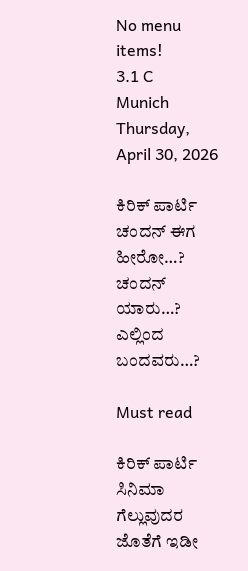No menu items!
3.1 C
Munich
Thursday, April 30, 2026

ಕಿರಿಕ್ ಪಾರ್ಟಿ ಚಂದನ್ ಈಗ ಹೀರೋ…? ಚಂದನ್ ಯಾರು…? ಎಲ್ಲಿಂದ ಬಂದವರು…?

Must read

ಕಿರಿಕ್ ಪಾರ್ಟಿ ಸಿನಿಮಾ ಗೆಲ್ಲುವುದರ ಜೊತೆಗೆ ಇಡೀ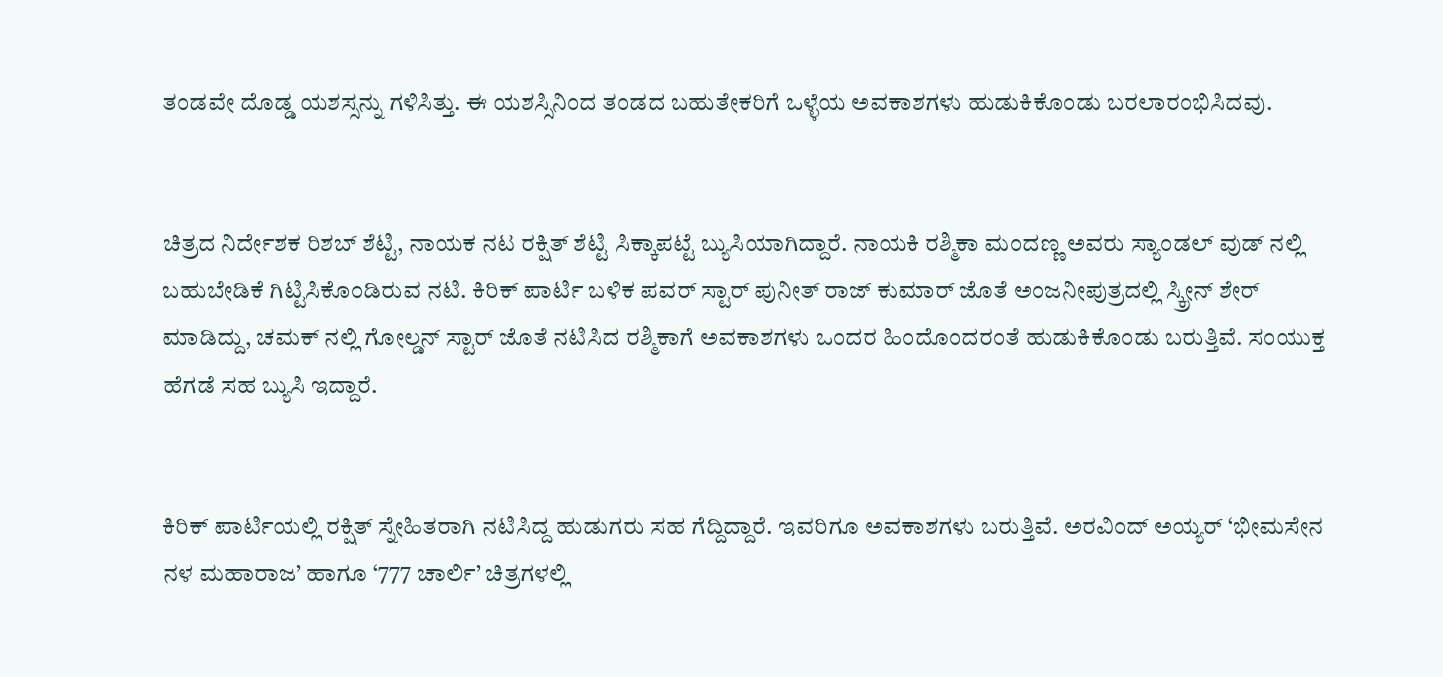ತಂಡವೇ ದೊಡ್ಡ‌ ಯಶಸ್ಸನ್ನು ಗಳಿಸಿತ್ತು. ಈ ಯಶಸ್ಸಿನಿಂದ ತಂಡದ ಬಹುತೇಕರಿಗೆ ಒಳ್ಳೆಯ ಅವಕಾಶಗಳು ಹುಡುಕಿಕೊಂಡು ಬರಲಾರಂಭಿಸಿದವು.


ಚಿತ್ರದ ನಿರ್ದೇಶಕ ರಿಶಬ್ ಶೆಟ್ಟಿ, ನಾ‌ಯಕ ನಟ ರಕ್ಷಿತ್ ಶೆಟ್ಟಿ ಸಿಕ್ಕಾಪಟ್ಟೆ ಬ್ಯುಸಿಯಾಗಿದ್ದಾರೆ. ನಾಯಕಿ ರಶ್ಮಿಕಾ ಮಂದಣ್ಣ ಅವರು ಸ್ಯಾಂಡಲ್ ವುಡ್ ನಲ್ಲಿ ಬಹುಬೇಡಿಕೆ ಗಿಟ್ಟಿಸಿಕೊಂಡಿರುವ ನಟಿ. ಕಿರಿಕ್ ಪಾರ್ಟಿ ಬಳಿಕ‌ ಪವರ್ ಸ್ಟಾರ್ ಪುನೀತ್ ರಾಜ್ ಕುಮಾರ್ ಜೊತೆ ಅಂಜನೀಪುತ್ರದಲ್ಲಿ ಸ್ಕ್ರೀನ್ ಶೇರ್ ಮಾಡಿದ್ದು, ಚಮಕ್ ನಲ್ಲಿ ಗೋಲ್ಡನ್ ಸ್ಟಾರ್ ಜೊತೆ ನಟಿಸಿದ ರಶ್ಮಿಕಾಗೆ ಅವಕಾಶಗಳು ಒಂದರ‌‌‌ ಹಿಂದೊಂದರಂತೆ ಹುಡುಕಿಕೊಂಡು ಬರುತ್ತಿವೆ. ಸಂಯುಕ್ತ ಹೆಗಡೆ ಸಹ ಬ್ಯುಸಿ ಇದ್ದಾರೆ‌.


ಕಿರಿಕ್ ಪಾರ್ಟಿಯಲ್ಲಿ ರಕ್ಷಿತ್ ಸ್ನೇಹಿತರಾಗಿ ನಟಿಸಿದ್ದ ಹುಡುಗರು ಸಹ ಗೆದ್ದಿದ್ದಾರೆ. ಇವರಿಗೂ ಅವಕಾಶಗಳು ಬರುತ್ತಿವೆ. ಅರವಿಂದ್ ಅಯ್ಯರ್ ‘ಭೀಮಸೇನ ನಳ ಮಹಾರಾಜ’ ಹಾಗೂ ‘777 ಚಾರ್ಲಿ’ ಚಿತ್ರಗಳಲ್ಲಿ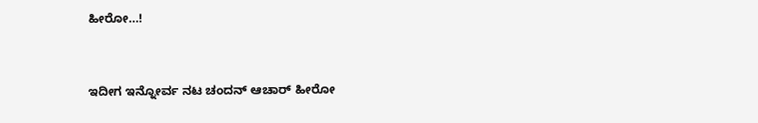ಹೀರೋ…!


ಇದೀಗ ಇನ್ನೋರ್ವ ನಟ ಚಂದನ್ ಆಚಾರ್ ಹೀರೋ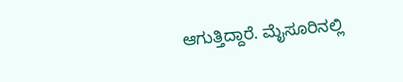ಆಗುತ್ತಿದ್ದಾರೆ. ಮೈಸೂರಿನಲ್ಲಿ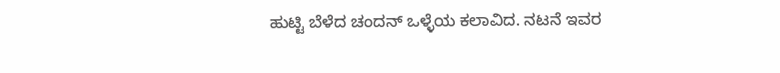ಹುಟ್ಟಿ ಬೆಳೆದ‌ ಚಂದನ್ ಒಳ್ಳೆಯ ಕಲಾವಿದ. ನಟನೆ ಇವರ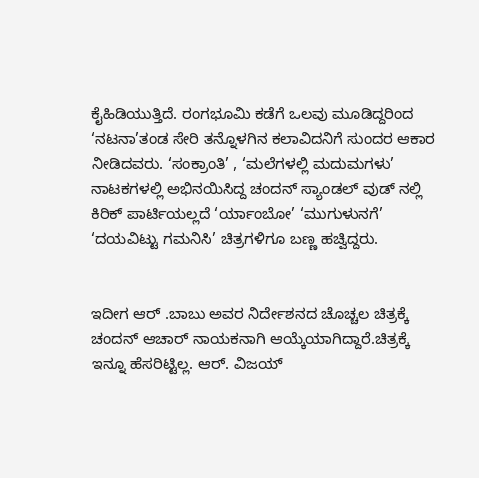ಕೈ‌ಹಿಡಿಯುತ್ತಿದೆ. ರಂಗಭೂಮಿ ಕಡೆಗೆ ಒಲವು ಮೂಡಿದ್ದರಿಂದ ‘ನಟನಾ’ತಂಡ ಸೇರಿ ತನ್ನೊಳಗಿನ ಕಲಾವಿದನಿಗೆ ಸುಂದರ ಆಕಾರ ನೀಡಿದವರು. ‘ಸಂಕ್ರಾಂತಿ’ , ‘ಮಲೆಗಳಲ್ಲಿ ಮದುಮಗಳು’ ನಾಟಕಗಳಲ್ಲಿ ಅಭಿನಯಿಸಿದ್ದ ಚಂದನ್ ಸ್ಯಾಂಡಲ್ ವುಡ್ ನಲ್ಲಿ ಕಿರಿಕ್ ಪಾರ್ಟಿಯಲ್ಲದೆ‌ ‘ರ್ಯಾಂಬೋ’ ‘ಮುಗುಳುನಗೆ’ ‘ದಯವಿಟ್ಟು ಗಮನಿಸಿ’ ಚಿತ್ರಗಳಿಗೂ ಬಣ್ಣ ಹಚ್ವಿದ್ದರು.


ಇದೀಗ ಆರ್ .ಬಾಬು ಅವರ ನಿರ್ದೇಶನದ ಚೊಚ್ಚಲ ಚಿತ್ರಕ್ಕೆ‌ ಚಂದನ್ ಆಚಾರ್ ನಾಯಕನಾಗಿ ಆಯ್ಕೆಯಾಗಿದ್ದಾರೆ.ಚಿತ್ರಕ್ಕೆ‌ ಇನ್ನೂ ಹೆಸರಿಟ್ಟಿಲ್ಲ. ಆರ್. ವಿಜಯ್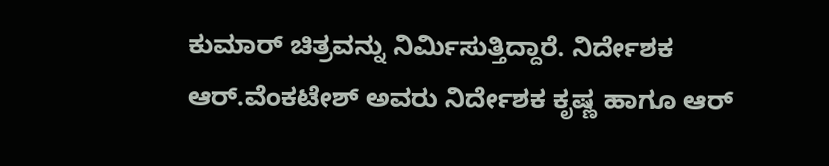ಕುಮಾರ್ ಚಿತ್ರವನ್ನು ನಿರ್ಮಿಸುತ್ತಿದ್ದಾರೆ. ನಿರ್ದೇಶಕ ಆರ್.ವೆಂಕಟೇಶ್ ಅವರು ನಿರ್ದೇಶಕ ಕೃಷ್ಣ ಹಾಗೂ ಆರ್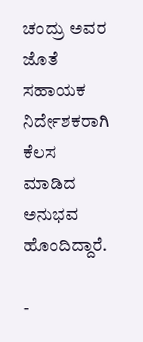ಚಂದ್ರು ಅವರ ಜೊತೆ ಸಹಾಯಕ ನಿರ್ದೇಶಕರಾಗಿ ಕೆಲಸ ಮಾಡಿದ ಅನುಭವ ಹೊಂದಿದ್ದಾರೆ.

-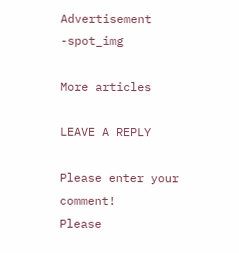Advertisement -spot_img

More articles

LEAVE A REPLY

Please enter your comment!
Please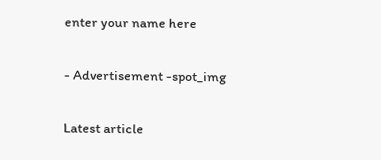enter your name here

- Advertisement -spot_img

Latest article